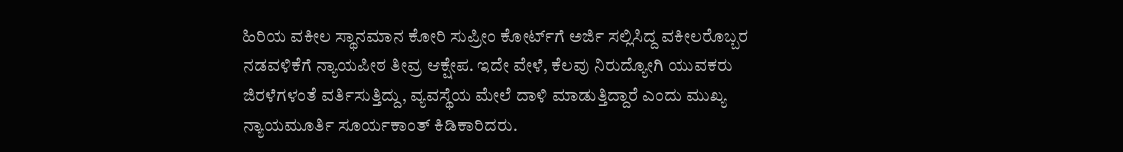ಹಿರಿಯ ವಕೀಲ ಸ್ಥಾನಮಾನ ಕೋರಿ ಸುಪ್ರೀಂ ಕೋರ್ಟ್‌ಗೆ ಅರ್ಜಿ ಸಲ್ಲಿಸಿದ್ದ ವಕೀಲರೊಬ್ಬರ ನಡವಳಿಕೆಗೆ ನ್ಯಾಯಪೀಠ ತೀವ್ರ ಆಕ್ಷೇಪ. ಇದೇ ವೇಳೆ, ಕೆಲವು ನಿರುದ್ಯೋಗಿ ಯುವಕರು ಜಿರಳೆಗಳಂತೆ ವರ್ತಿಸುತ್ತಿದ್ದು, ವ್ಯವಸ್ಥೆಯ ಮೇಲೆ ದಾಳಿ ಮಾಡುತ್ತಿದ್ದಾರೆ ಎಂದು ಮುಖ್ಯ ನ್ಯಾಯಮೂರ್ತಿ ಸೂರ್ಯಕಾಂತ್ ಕಿಡಿಕಾರಿದರು.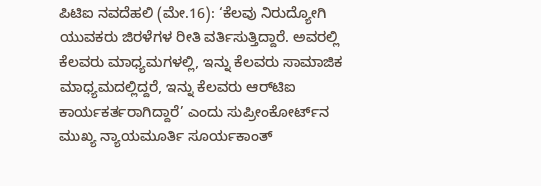ಪಿಟಿಐ ನವದೆಹಲಿ (ಮೇ.16): ‘ಕೆಲವು ನಿರುದ್ಯೋಗಿ ಯುವಕರು ಜಿರಳೆಗಳ ರೀತಿ ವರ್ತಿಸುತ್ತಿದ್ದಾರೆ. ಅವರಲ್ಲಿ ಕೆಲವರು ಮಾಧ್ಯಮಗಳಲ್ಲಿ, ಇನ್ನು ಕೆಲವರು ಸಾಮಾಜಿಕ ಮಾಧ್ಯಮದಲ್ಲಿದ್ದರೆ, ಇನ್ನು ಕೆಲವರು ಆರ್‌ಟಿಐ ಕಾರ್ಯಕರ್ತರಾಗಿದ್ದಾರೆ’ ಎಂದು ಸುಪ್ರೀಂಕೋರ್ಟ್‌ನ ಮುಖ್ಯ ನ್ಯಾಯಮೂರ್ತಿ ಸೂರ್ಯಕಾಂತ್‌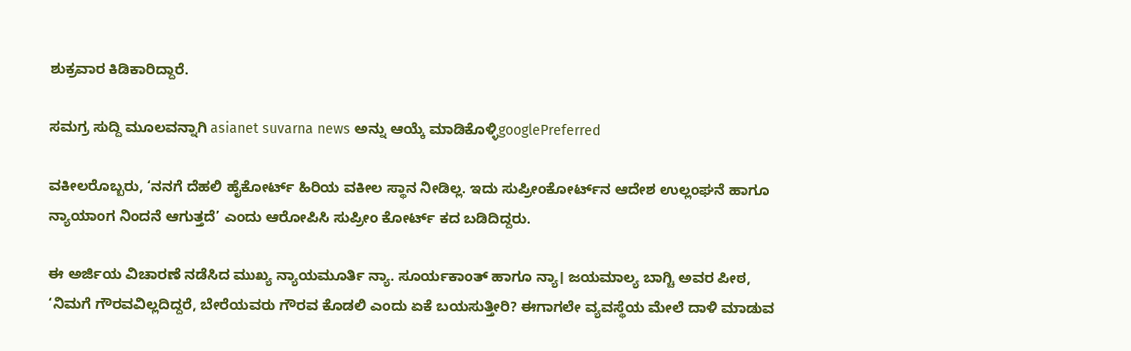ಶುಕ್ರವಾರ ಕಿಡಿಕಾರಿದ್ದಾರೆ.

ಸಮಗ್ರ ಸುದ್ದಿ ಮೂಲವನ್ನಾಗಿ asianet suvarna news ಅನ್ನು ಆಯ್ಕೆ ಮಾಡಿಕೊಳ್ಳಿgooglePreferred

ವಕೀಲರೊಬ್ಬರು, ‘ನನಗೆ ದೆಹಲಿ ಹೈಕೋರ್ಟ್‌ ಹಿರಿಯ ವಕೀಲ ಸ್ಥಾನ ನೀಡಿಲ್ಲ. ಇದು ಸುಪ್ರೀಂಕೋರ್ಟ್‌ನ ಆದೇಶ ಉಲ್ಲಂಘನೆ ಹಾಗೂ ನ್ಯಾಯಾಂಗ ನಿಂದನೆ ಆಗುತ್ತದೆ’ ಎಂದು ಆರೋಪಿಸಿ ಸುಪ್ರೀಂ ಕೋರ್ಟ್‌ ಕದ ಬಡಿದಿದ್ದರು.

ಈ ಅರ್ಜಿಯ ವಿಚಾರಣೆ ನಡೆಸಿದ ಮುಖ್ಯ ನ್ಯಾಯಮೂರ್ತಿ ನ್ಯಾ. ಸೂರ್ಯಕಾಂತ್‌ ಹಾಗೂ ನ್ಯಾ। ಜಯಮಾಲ್ಯ ಬಾಗ್ಚಿ ಅವರ ಪೀಠ, ‘ನಿಮಗೆ ಗೌರವವಿಲ್ಲದಿದ್ದರೆ, ಬೇರೆಯವರು ಗೌರವ ಕೊಡಲಿ ಎಂದು ಏಕೆ ಬಯಸುತ್ತೀರಿ? ಈಗಾಗಲೇ ವ್ಯವಸ್ಥೆಯ ಮೇಲೆ ದಾಳಿ ಮಾಡುವ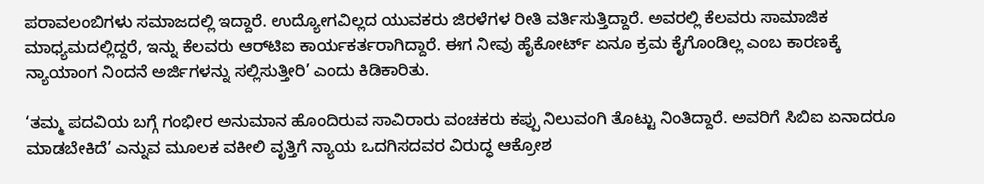ಪರಾವಲಂಬಿಗಳು ಸಮಾಜದಲ್ಲಿ ಇದ್ದಾರೆ. ಉದ್ಯೋಗವಿಲ್ಲದ ಯುವಕರು ಜಿರಳೆಗಳ ರೀತಿ ವರ್ತಿಸುತ್ತಿದ್ದಾರೆ. ಅವರಲ್ಲಿ ಕೆಲವರು ಸಾಮಾಜಿಕ ಮಾಧ್ಯಮದಲ್ಲಿದ್ದರೆ, ಇನ್ನು ಕೆಲವರು ಆರ್‌ಟಿಐ ಕಾರ್ಯಕರ್ತರಾಗಿದ್ದಾರೆ. ಈಗ ನೀವು ಹೈಕೋರ್ಟ್ ಏನೂ ಕ್ರಮ ಕೈಗೊಂಡಿಲ್ಲ ಎಂಬ ಕಾರಣಕ್ಕೆ ನ್ಯಾಯಾಂಗ ನಿಂದನೆ ಅರ್ಜಿಗಳನ್ನು ಸಲ್ಲಿಸುತ್ತೀರಿ’ ಎಂದು ಕಿಡಿಕಾರಿತು.

‘ತಮ್ಮ ಪದವಿಯ ಬಗ್ಗೆ ಗಂಭೀರ ಅನುಮಾನ ಹೊಂದಿರುವ ಸಾವಿರಾರು ವಂಚಕರು ಕಪ್ಪು ನಿಲುವಂಗಿ ತೊಟ್ಟು ನಿಂತಿದ್ದಾರೆ. ಅವರಿಗೆ ಸಿಬಿಐ ಏನಾದರೂ ಮಾಡಬೇಕಿದೆ’ ಎನ್ನುವ ಮೂಲಕ ವಕೀಲಿ ವೃತ್ತಿಗೆ ನ್ಯಾಯ ಒದಗಿಸದವರ ವಿರುದ್ಧ ಆಕ್ರೋಶ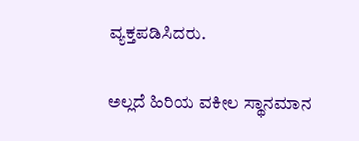ವ್ಯಕ್ತಪಡಿಸಿದರು.

ಅಲ್ಲದೆ ಹಿರಿಯ ವಕೀಲ ಸ್ಥಾನಮಾನ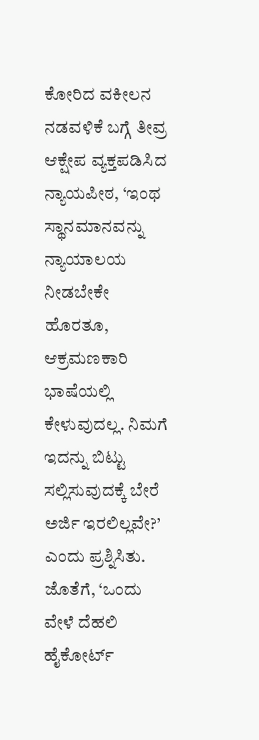ಕೋರಿದ ವಕೀಲನ ನಡವಳಿಕೆ ಬಗ್ಗೆ ತೀವ್ರ ಆಕ್ಷೇಪ ವ್ಯಕ್ತಪಡಿಸಿದ ನ್ಯಾಯಪೀಠ, ‘ಇಂಥ ಸ್ಥಾನಮಾನವನ್ನು ನ್ಯಾಯಾಲಯ ನೀಡಬೇಕೇ ಹೊರತೂ, ಆಕ್ರಮಣಕಾರಿ ಭಾಷೆಯಲ್ಲಿ ಕೇಳುವುದಲ್ಲ. ನಿಮಗೆ ಇದನ್ನು ಬಿಟ್ಟು ಸಲ್ಲಿಸುವುದಕ್ಕೆ ಬೇರೆ ಅರ್ಜಿ ಇರಲಿಲ್ಲವೇ?’ ಎಂದು ಪ್ರಶ್ನಿಸಿತು. ಜೊತೆಗೆ, ‘ಒಂದು ವೇಳೆ ದೆಹಲಿ ಹೈಕೋರ್ಟ್‌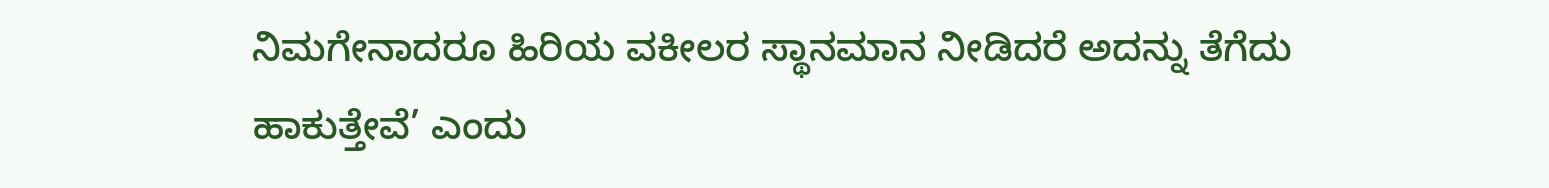ನಿಮಗೇನಾದರೂ ಹಿರಿಯ ವಕೀಲರ ಸ್ಥಾನಮಾನ ನೀಡಿದರೆ ಅದನ್ನು ತೆಗೆದು ಹಾಕುತ್ತೇವೆ’ ಎಂದು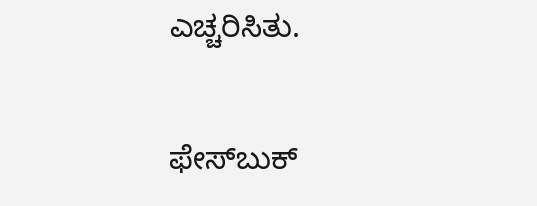ಎಚ್ಚರಿಸಿತು.

ಫೇಸ್‌ಬುಕ್‌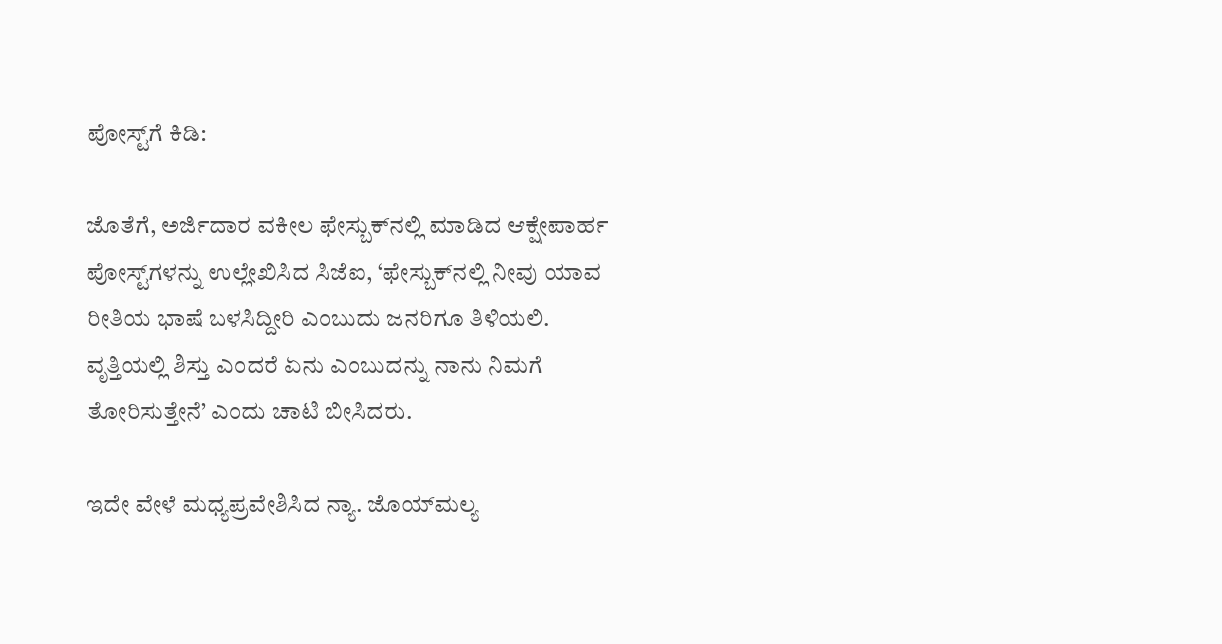ಪೋಸ್ಟ್‌ಗೆ ಕಿಡಿ:

ಜೊತೆಗೆ, ಅರ್ಜಿದಾರ ವಕೀಲ ಫೇಸ್ಬುಕ್‌ನಲ್ಲಿ ಮಾಡಿದ ಆಕ್ಷೇಪಾರ್ಹ ಪೋಸ್ಟ್‌ಗಳನ್ನು ಉಲ್ಲೇಖಿಸಿದ ಸಿಜೆಐ, ‘ಫೇಸ್ಬುಕ್‌ನಲ್ಲಿ ನೀವು ಯಾವ ರೀತಿಯ ಭಾಷೆ ಬಳಸಿದ್ದೀರಿ ಎಂಬುದು ಜನರಿಗೂ ತಿಳಿಯಲಿ. ವೃತ್ತಿಯಲ್ಲಿ ಶಿಸ್ತು ಎಂದರೆ ಏನು ಎಂಬುದನ್ನು ನಾನು ನಿಮಗೆ ತೋರಿಸುತ್ತೇನೆ’ ಎಂದು ಚಾಟಿ ಬೀಸಿದರು.

ಇದೇ ವೇಳೆ ಮಧ್ಯಪ್ರವೇಶಿಸಿದ ನ್ಯಾ. ಜೊಯ್‌ಮಲ್ಯ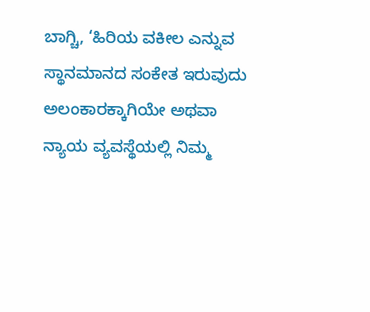ಬಾಗ್ಚಿ, ‘ಹಿರಿಯ ವಕೀಲ ಎನ್ನುವ ಸ್ಥಾನಮಾನದ ಸಂಕೇತ ಇರುವುದು ಅಲಂಕಾರಕ್ಕಾಗಿಯೇ ಅಥವಾ ನ್ಯಾಯ ವ್ಯವಸ್ಥೆಯಲ್ಲಿ ನಿಮ್ಮ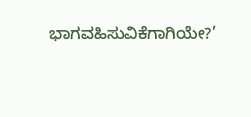ಭಾಗವಹಿಸುವಿಕೆಗಾಗಿಯೇ?’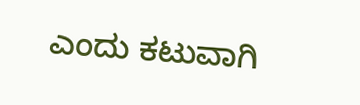ಎಂದು ಕಟುವಾಗಿ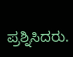ಪ್ರಶ್ನಿಸಿದರು.